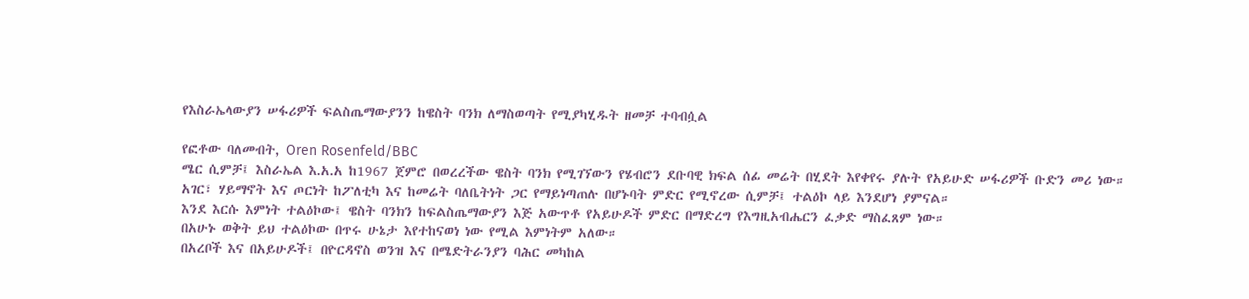የእስራኤላውያን ሠፋሪዎች ፍልስጤማውያንን ከዌስት ባንክ ለማስወጣት የሚያካሂዱት ዘመቻ ተባብሷል

የፎቶው ባለመብት, Oren Rosenfeld/BBC
ሜር ሲምቻ፤ እስራኤል እ.አ.አ ከ1967 ጀምሮ በወረረችው ዌስት ባንክ የሚገኘውን የሄብሮን ደቡባዊ ክፍል ሰፊ መሬት በሂደት እየቀየሩ ያሉት የአይሁድ ሠፋሪዎች ቡድን መሪ ነው።
አገር፣ ሃይማኖት እና ጦርነት ከፖለቲካ እና ከመሬት ባለቤትነት ጋር የማይነጣጠሉ በሆኑባት ምድር የሚኖረው ሲምቻ፤ ተልዕኮ ላይ እንደሆነ ያምናል።
እንደ እርሱ እምነት ተልዕኮው፤ ዌስት ባንክን ከፍልስጤማውያን እጅ አውጥቶ የአይሁዶች ምድር በማድረግ የእግዚአብሔርን ፈቃድ ማስፈጸም ነው።
በአሁኑ ወቅት ይህ ተልዕኮው በጥሩ ሁኔታ እየተከናወነ ነው የሚል እምነትም አለው።
በአረቦች እና በአይሁዶች፤ በዮርዳኖስ ወንዝ እና በሜድትራንያን ባሕር መካከል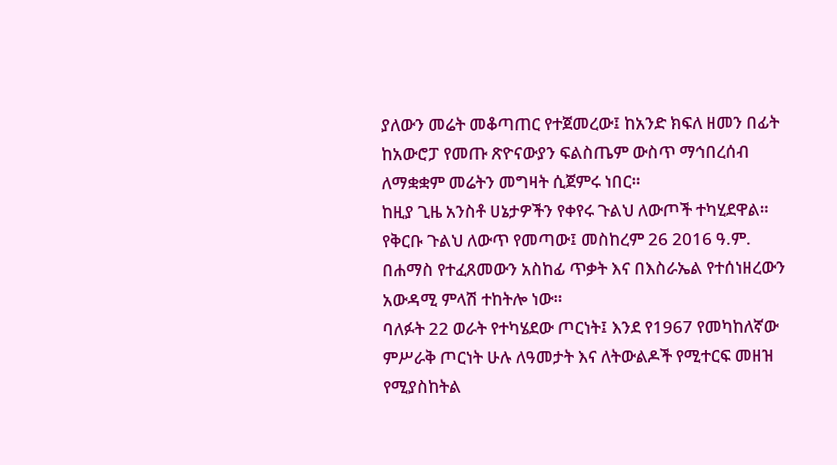ያለውን መሬት መቆጣጠር የተጀመረው፤ ከአንድ ክፍለ ዘመን በፊት ከአውሮፓ የመጡ ጽዮናውያን ፍልስጤም ውስጥ ማኅበረሰብ ለማቋቋም መሬትን መግዛት ሲጀምሩ ነበር።
ከዚያ ጊዜ አንስቶ ሀኔታዎችን የቀየሩ ጉልህ ለውጦች ተካሂደዋል።
የቅርቡ ጉልህ ለውጥ የመጣው፤ መስከረም 26 2016 ዓ.ም. በሐማስ የተፈጸመውን አስከፊ ጥቃት እና በእስራኤል የተሰነዘረውን አውዳሚ ምላሽ ተከትሎ ነው።
ባለፉት 22 ወራት የተካሄደው ጦርነት፤ እንደ የ1967 የመካከለኛው ምሥራቅ ጦርነት ሁሉ ለዓመታት እና ለትውልዶች የሚተርፍ መዘዝ የሚያስከትል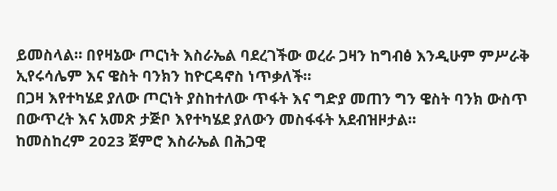ይመስላል። በየዛኔው ጦርነት እስራኤል ባደረገችው ወረራ ጋዛን ከግብፅ እንዲሁም ምሥራቅ ኢየሩሳሌም እና ዌስት ባንክን ከዮርዳኖስ ነጥቃለች።
በጋዛ እየተካሄደ ያለው ጦርነት ያስከተለው ጥፋት እና ግድያ መጠን ግን ዌስት ባንክ ውስጥ በውጥረት እና አመጽ ታጅቦ እየተካሄደ ያለውን መስፋፋት አደብዝዞታል።
ከመስከረም 2023 ጀምሮ እስራኤል በሕጋዊ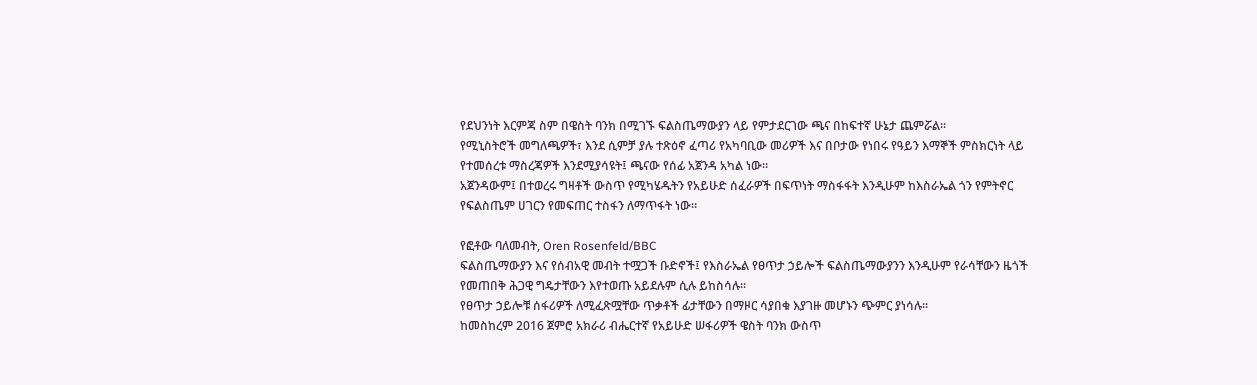የደህንነት እርምጃ ስም በዌስት ባንክ በሚገኙ ፍልስጤማውያን ላይ የምታደርገው ጫና በከፍተኛ ሁኔታ ጨምሯል።
የሚኒስትሮች መግለጫዎች፣ እንደ ሲምቻ ያሉ ተጽዕኖ ፈጣሪ የአካባቢው መሪዎች እና በቦታው የነበሩ የዓይን እማኞች ምስክርነት ላይ የተመሰረቱ ማስረጃዎች እንደሚያሳዩት፤ ጫናው የሰፊ አጀንዳ አካል ነው።
አጀንዳውም፤ በተወረሩ ግዛቶች ውስጥ የሚካሄዱትን የአይሁድ ሰፈራዎች በፍጥነት ማስፋፋት እንዲሁም ከእስራኤል ጎን የምትኖር የፍልስጤም ሀገርን የመፍጠር ተስፋን ለማጥፋት ነው።

የፎቶው ባለመብት, Oren Rosenfeld/BBC
ፍልስጤማውያን እና የሰብአዊ መብት ተሟጋች ቡድኖች፤ የእስራኤል የፀጥታ ኃይሎች ፍልስጤማውያንን እንዲሁም የራሳቸውን ዜጎች የመጠበቅ ሕጋዊ ግዴታቸውን እየተወጡ አይደሉም ሲሉ ይከስሳሉ።
የፀጥታ ኃይሎቹ ሰፋሪዎች ለሚፈጽሟቸው ጥቃቶች ፊታቸውን በማዞር ሳያበቁ እያገዙ መሆኑን ጭምር ያነሳሉ።
ከመስከረም 2016 ጀምሮ አክራሪ ብሔርተኛ የአይሁድ ሠፋሪዎች ዌስት ባንክ ውስጥ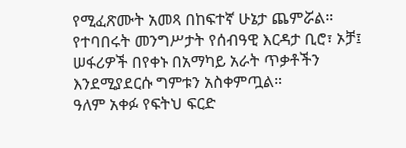የሚፈጽሙት አመጻ በከፍተኛ ሁኔታ ጨምሯል።
የተባበሩት መንግሥታት የሰብዓዊ እርዳታ ቢሮ፣ ኦቻ፤ ሠፋሪዎች በየቀኑ በአማካይ አራት ጥቃቶችን እንደሚያደርሱ ግምቱን አስቀምጧል።
ዓለም አቀፉ የፍትህ ፍርድ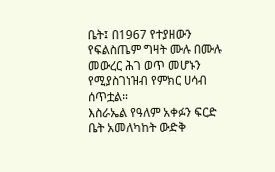ቤት፤ በ1967 የተያዘውን የፍልስጤም ግዛት ሙሉ በሙሉ መውረር ሕገ ወጥ መሆኑን የሚያስገነዝብ የምክር ሀሳብ ሰጥቷል።
እስራኤል የዓለም አቀፉን ፍርድ ቤት አመለካከት ውድቅ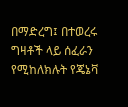በማድረግ፤ በተወረሩ ግዛቶች ላይ ሰፈራን የሚከለክሉት የጄኔቫ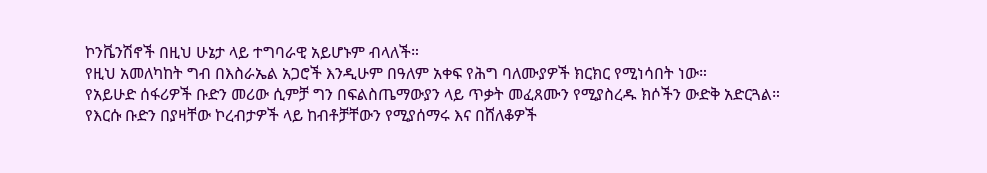ኮንቬንሽኖች በዚህ ሁኔታ ላይ ተግባራዊ አይሆኑም ብላለች።
የዚህ አመለካከት ግብ በእስራኤል አጋሮች እንዲሁም በዓለም አቀፍ የሕግ ባለሙያዎች ክርክር የሚነሳበት ነው።
የአይሁድ ሰፋሪዎች ቡድን መሪው ሲምቻ ግን በፍልስጤማውያን ላይ ጥቃት መፈጸሙን የሚያስረዱ ክሶችን ውድቅ አድርጓል።
የእርሱ ቡድን በያዛቸው ኮረብታዎች ላይ ከብቶቻቸውን የሚያሰማሩ እና በሸለቆዎች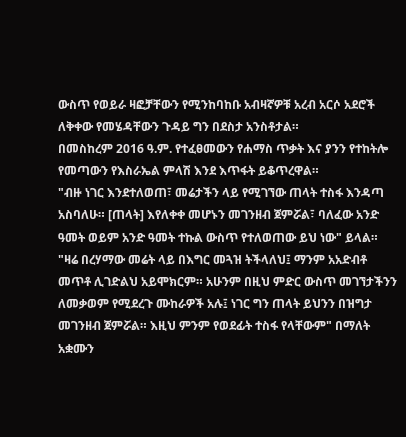ውስጥ የወይራ ዛፎቻቸውን የሚንከባከቡ አብዛኛዎቹ አረብ አርሶ አደሮች ለቅቀው የመሄዳቸውን ጉዳይ ግን በደስታ አንስቶታል።
በመስከረም 2016 ዓ.ም. የተፈፀመውን የሐማስ ጥቃት እና ያንን የተከትሎ የመጣውን የእስራኤል ምላሽ እንደ እጥፋት ይቆጥረዋል።
"ብዙ ነገር እንደተለወጠ፣ መሬታችን ላይ የሚገኘው ጠላት ተስፋ እንዳጣ አስባለሁ። [ጠላት] እየለቀቀ መሆኑን መገንዘብ ጀምሯል፣ ባለፈው አንድ ዓመት ወይም አንድ ዓመት ተኩል ውስጥ የተለወጠው ይህ ነው" ይላል።
"ዛሬ በረሃማው መሬት ላይ በእግር መጓዝ ትችላለህ፤ ማንም አአድብቶ መጥቶ ሊገድልህ አይሞክርም። አሁንም በዚህ ምድር ውስጥ መገኘታችንን ለመቃወም የሚደረጉ ሙከራዎች አሉ፤ ነገር ግን ጠላት ይህንን በዝግታ መገንዘብ ጀምሯል። እዚህ ምንም የወደፊት ተስፋ የላቸውም" በማለት አቋሙን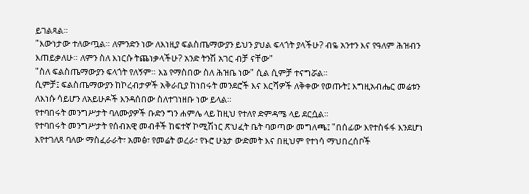ይገልጻል።
"እውነታው ተለውጧል። ለምንድን ነው ለእነዚያ ፍልስጤማውያን ይህን ያህል ፍላጎት ያላችሁ? ብዬ አንተን እና የዓለም ሕዝብን እጠይቃለሁ። ለምን ስለ እነርሱ ትጨነቃላችሁ? አንድ ትንሽ አገር ብቻ ናቸው"
"ስለ ፍልስጤማውያን ፍላጎት የለኝም። እኔ የማስበው ስለ ሕዝቤ ነው" ሲል ሲምቻ ተናግሯል።
ሲምቻ፤ ፍልስጤማውያን ከኮረብታዎች አቅራቢያ ከነበሩት መንደሮች እና እርሻዎች ለቅቀው የወጡት፤ እግዚአብሔር መሬቱን ለእነሱ ሳይሆን ለአይሁዶች እንዳሰበው ስለተገነዘቡ ነው ይላል።
የተባበሩት መንግሥታት ባለሙያዎች ቡድን ግን ሐምሌ ላይ ከዚህ የተለየ ድምዳሜ ላይ ደርሷል።
የተባበሩት መንግሥታት የሰብአዊ መብቶች ከፍተኛ ኮሚሽነር ጽህፈት ቤት ባወጣው መግለጫ፤ "በሰፊው እየተስፋፋ እንደሆነ እየተገለጸ ባለው ማስፈራራት፣ አመፅ፣ የመሬት ወረራ፣ የኑሮ ሁኔታ ውድመት እና በዚህም የተነሳ ማህበረሰቦች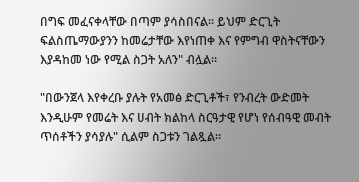በግፍ መፈናቀላቸው በጣም ያሳስበናል። ይህም ድርጊት ፍልስጤማውያንን ከመሬታቸው እየነጠቀ እና የምግብ ዋስትናቸውን እያዳከመ ነው የሚል ስጋት አለን" ብሏል።

"በውንጀላ እየቀረቡ ያሉት የአመፅ ድርጊቶች፣ የንብረት ውድመት እንዲሁም የመሬት እና ሀብት ክልከላ ስርዓታዊ የሆነ የሰብዓዊ መብት ጥሰቶችን ያሳያሉ" ሲልም ስጋቱን ገልጿል።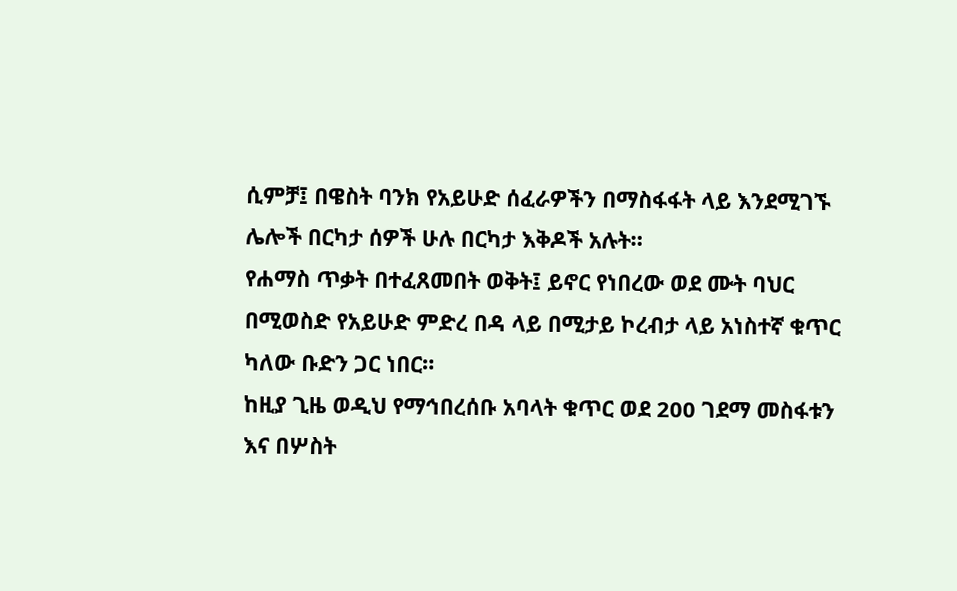ሲምቻ፤ በዌስት ባንክ የአይሁድ ሰፈራዎችን በማስፋፋት ላይ እንደሚገኙ ሌሎች በርካታ ሰዎች ሁሉ በርካታ እቅዶች አሉት።
የሐማስ ጥቃት በተፈጸመበት ወቅት፤ ይኖር የነበረው ወደ ሙት ባህር በሚወስድ የአይሁድ ምድረ በዳ ላይ በሚታይ ኮረብታ ላይ አነስተኛ ቁጥር ካለው ቡድን ጋር ነበር።
ከዚያ ጊዜ ወዲህ የማኅበረሰቡ አባላት ቁጥር ወደ 200 ገደማ መስፋቱን እና በሦስት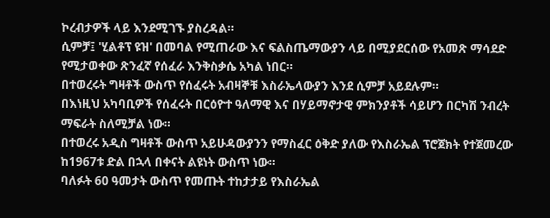ኮረብታዎች ላይ እንደሚገኙ ያስረዳል።
ሲምቻ፤ 'ሂልቶፕ ዩዝ' በመባል የሚጠራው እና ፍልስጤማውያን ላይ በሚያደርሰው የአመጽ ማሳደድ የሚታወቀው ጽንፈኛ የሰፈራ እንቅስቃሴ አካል ነበር።
በተወረሩት ግዛቶች ውስጥ የሰፈሩት አብዛኞቹ እስራኤላውያን እንደ ሲምቻ አይደሉም።
በእነዚህ አካባቢዎች የሰፈሩት በርዕዮተ ዓለማዊ እና በሃይማኖታዊ ምክንያቶች ሳይሆን በርካሽ ንብረት ማፍራት ስለሚቻል ነው።
በተወረሩ አዲስ ግዛቶች ውስጥ አይሁዳውያንን የማስፈር ዕቅድ ያለው የእስራኤል ፕሮጀክት የተጀመረው ከ1967ቱ ድል በኋላ በቀናት ልዩነት ውስጥ ነው።
ባለፉት 60 ዓመታት ውስጥ የመጡት ተከታታይ የእስራኤል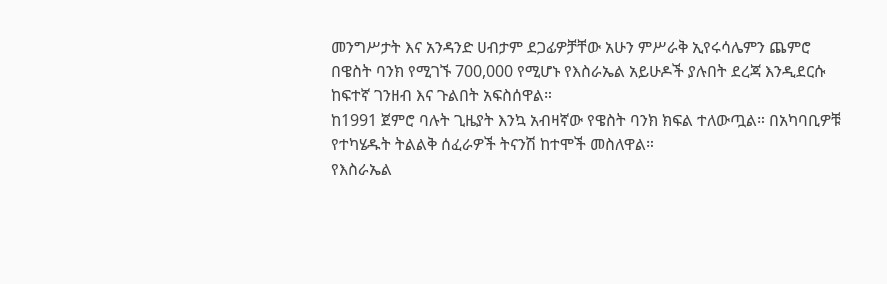መንግሥታት እና አንዳንድ ሀብታም ደጋፊዎቻቸው አሁን ምሥራቅ ኢየሩሳሌምን ጨምሮ በዌስት ባንክ የሚገኙ 700,000 የሚሆኑ የእስራኤል አይሁዶች ያሉበት ደረጃ እንዲደርሱ ከፍተኛ ገንዘብ እና ጉልበት አፍስሰዋል።
ከ1991 ጀምሮ ባሉት ጊዜያት እንኳ አብዛኛው የዌስት ባንክ ክፍል ተለውጧል። በአካባቢዎቹ የተካሄዱት ትልልቅ ሰፈራዎች ትናንሽ ከተሞች መስለዋል።
የእስራኤል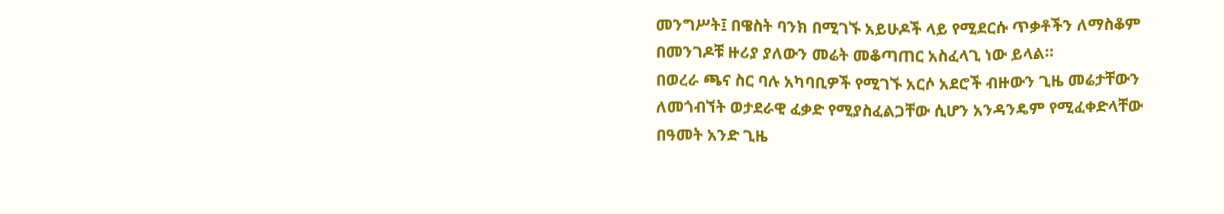መንግሥት፤ በዌስት ባንክ በሚገኙ አይሁዶች ላይ የሚደርሱ ጥቃቶችን ለማስቆም በመንገዶቹ ዙሪያ ያለውን መሬት መቆጣጠር አስፈላጊ ነው ይላል።
በወረራ ጫና ስር ባሉ አካባቢዎች የሚገኙ አርሶ አደሮች ብዙውን ጊዜ መሬታቸውን ለመጎብኘት ወታደራዊ ፈቃድ የሚያስፈልጋቸው ሲሆን አንዳንዴም የሚፈቀድላቸው በዓመት አንድ ጊዜ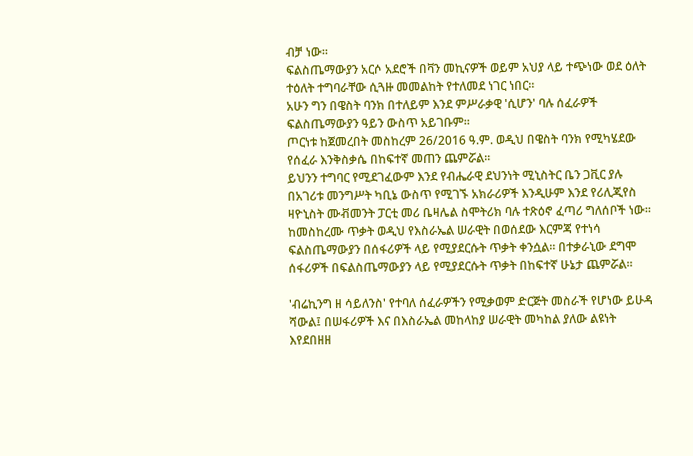ብቻ ነው።
ፍልስጤማውያን አርሶ አደሮች በቫን መኪናዎች ወይም አህያ ላይ ተጭነው ወደ ዕለት ተዕለት ተግባራቸው ሲጓዙ መመልከት የተለመደ ነገር ነበር።
አሁን ግን በዌስት ባንክ በተለይም እንደ ምሥራቃዊ 'ሲሆን' ባሉ ሰፈራዎች ፍልስጤማውያን ዓይን ውስጥ አይገቡም።
ጦርነቱ ከጀመረበት መስከረም 26/2016 ዓ.ም. ወዲህ በዌስት ባንክ የሚካሄደው የሰፈራ እንቅስቃሴ በከፍተኛ መጠን ጨምሯል።
ይህንን ተግባር የሚደገፈውም እንደ የብሔራዊ ደህንነት ሚኒስትር ቤን ጋቪር ያሉ በአገሪቱ መንግሥት ካቢኔ ውስጥ የሚገኙ አክራሪዎች እንዲሁም እንደ የሪሊጂየስ ዛዮኒስት ሙቭመንት ፓርቲ መሪ ቤዛሌል ስሞትሪክ ባሉ ተጽዕኖ ፈጣሪ ግለሰቦች ነው።
ከመስከረሙ ጥቃት ወዲህ የእስራኤል ሠራዊት በወሰደው እርምጃ የተነሳ ፍልስጤማውያን በሰፋሪዎች ላይ የሚያደርሱት ጥቃት ቀንሷል። በተቃራኒው ደግሞ ሰፋሪዎች በፍልስጤማውያን ላይ የሚያደርሱት ጥቃት በከፍተኛ ሁኔታ ጨምሯል።

'ብሬኪንግ ዘ ሳይለንስ' የተባለ ሰፈራዎችን የሚቃወም ድርጅት መስራች የሆነው ይሁዳ ሻውል፤ በሠፋሪዎች እና በእስራኤል መከላከያ ሠራዊት መካከል ያለው ልዩነት እየደበዘዘ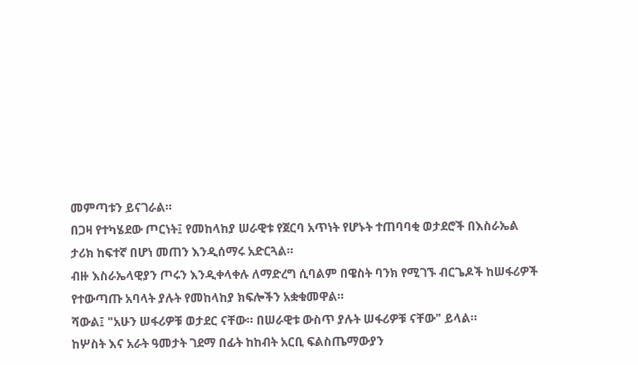መምጣቱን ይናገራል።
በጋዛ የተካሄደው ጦርነት፤ የመከላከያ ሠራዊቱ የጀርባ አጥነት የሆኑት ተጠባባቂ ወታደሮች በእስራኤል ታሪክ ከፍተኛ በሆነ መጠን እንዲሰማሩ አድርጓል።
ብዙ እስራኤላዊያን ጦሩን እንዲቀላቀሉ ለማድረግ ሲባልም በዌስት ባንክ የሚገኙ ብርጌዶች ከሠፋሪዎች የተውጣጡ አባላት ያሉት የመከላከያ ክፍሎችን አቋቁመዋል።
ሻውል፤ "አሁን ሠፋሪዎቹ ወታደር ናቸው። በሠራዊቱ ውስጥ ያሉት ሠፋሪዎቹ ናቸው" ይላል።
ከሦስት እና አራት ዓመታት ገደማ በፊት ከከብት አርቢ ፍልስጤማውያን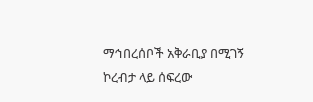ማኅበረሰቦች አቅራቢያ በሚገኝ ኮረብታ ላይ ሰፍረው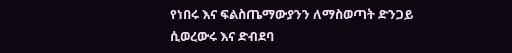የነበሩ እና ፍልስጤማውያንን ለማስወጣት ድንጋይ ሲወረውሩ እና ድብደባ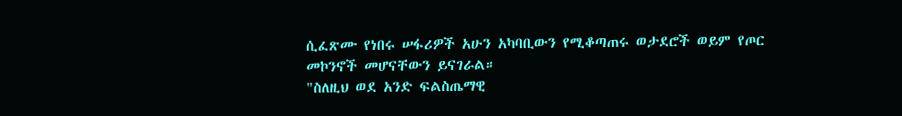ሲፈጽሙ የነበሩ ሠፋሪዎች አሁን አካባቢውን የሚቆጣጠሩ ወታደሮች ወይም የጦር መኮንኖች መሆናቸውን ይናገራል።
"ስለዚህ ወደ አንድ ፍልስጤማዊ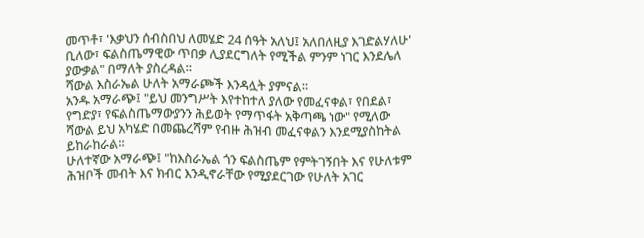መጥቶ፣ 'እቃህን ሰብስበህ ለመሄድ 24 ሰዓት አለህ፤ አለበለዚያ እገድልሃለሁ' ቢለው፣ ፍልስጤማዊው ጥበቃ ሊያደርግለት የሚችል ምንም ነገር እንደሌለ ያውቃል" በማለት ያስረዳል።
ሻውል እስራኤል ሁለት አማራጮች እንዳሏት ያምናል።
አንዱ አማራጭ፤ "ይህ መንግሥት እየተከተለ ያለው የመፈናቀል፣ የበደል፣ የግድያ፣ የፍልስጤማውያንን ሕይወት የማጥፋት አቅጣጫ ነው" የሚለው ሻውል ይህ አካሄድ በመጨረሻም የብዙ ሕዝብ መፈናቀልን እንደሚያስከትል ይከራከራል።
ሁለተኛው አማራጭ፤ "ከእስራኤል ጎን ፍልስጤም የምትገኝበት እና የሁለቱም ሕዝቦች መብት እና ክብር እንዲኖራቸው የሚያደርገው የሁለት አገር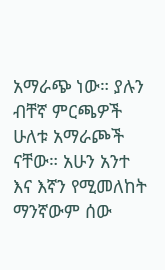አማራጭ ነው። ያሉን ብቸኛ ምርጫዎች ሁለቱ አማራጮች ናቸው። አሁን አንተ እና እኛን የሚመለከት ማንኛውም ሰው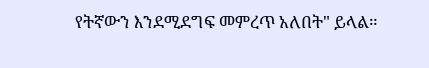የትኛውን እንደሚደግፍ መምረጥ አለበት" ይላል።